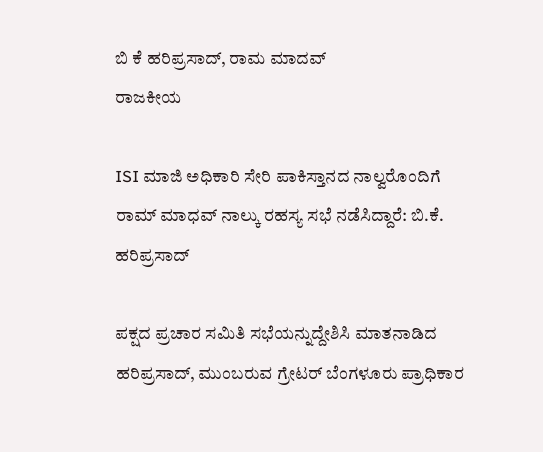ಬಿ ಕೆ ಹರಿಪ್ರಸಾದ್, ರಾಮ ಮಾದವ್
ರಾಜಕೀಯ

ISI ಮಾಜಿ ಅಧಿಕಾರಿ ಸೇರಿ ಪಾಕಿಸ್ತಾನದ ನಾಲ್ವರೊಂದಿಗೆ ರಾಮ್ ಮಾಧವ್ ನಾಲ್ಕು ರಹಸ್ಯ ಸಭೆ ನಡೆಸಿದ್ದಾರೆ: ಬಿ.ಕೆ. ಹರಿಪ್ರಸಾದ್

ಪಕ್ಷದ ಪ್ರಚಾರ ಸಮಿತಿ ಸಭೆಯನ್ನುದ್ದೇಶಿಸಿ ಮಾತನಾಡಿದ ಹರಿಪ್ರಸಾದ್, ಮುಂಬರುವ ಗ್ರೇಟರ್ ಬೆಂಗಳೂರು ಪ್ರಾಧಿಕಾರ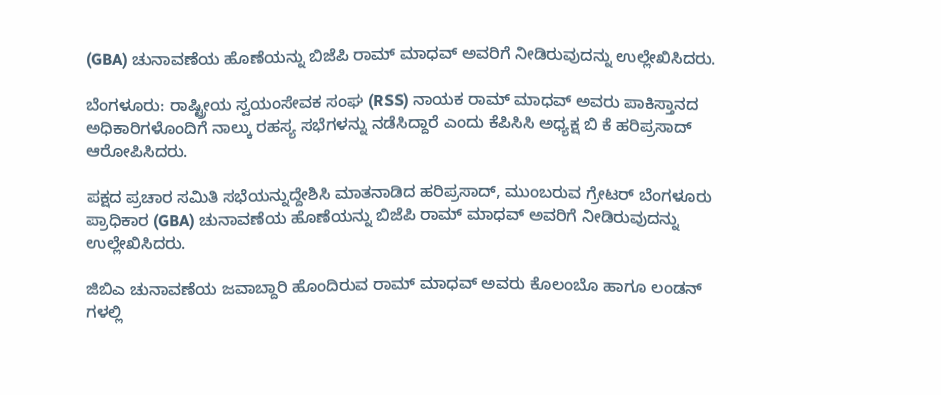(GBA) ಚುನಾವಣೆಯ ಹೊಣೆಯನ್ನು ಬಿಜೆಪಿ ರಾಮ್ ಮಾಧವ್ ಅವರಿಗೆ ನೀಡಿರುವುದನ್ನು ಉಲ್ಲೇಖಿಸಿದರು.

ಬೆಂಗಳೂರು: ರಾಷ್ಟ್ರೀಯ ಸ್ವಯಂಸೇವಕ ಸಂಘ (RSS) ನಾಯಕ ರಾಮ್ ಮಾಧವ್ ಅವರು ಪಾಕಿಸ್ತಾನದ ಅಧಿಕಾರಿಗಳೊಂದಿಗೆ ನಾಲ್ಕು ರಹಸ್ಯ ಸಭೆಗಳನ್ನು ನಡೆಸಿದ್ದಾರೆ ಎಂದು ಕೆಪಿಸಿಸಿ ಅಧ್ಯಕ್ಷ ಬಿ ಕೆ ಹರಿಪ್ರಸಾದ್ ಆರೋಪಿಸಿದರು.

ಪಕ್ಷದ ಪ್ರಚಾರ ಸಮಿತಿ ಸಭೆಯನ್ನುದ್ದೇಶಿಸಿ ಮಾತನಾಡಿದ ಹರಿಪ್ರಸಾದ್, ಮುಂಬರುವ ಗ್ರೇಟರ್ ಬೆಂಗಳೂರು ಪ್ರಾಧಿಕಾರ (GBA) ಚುನಾವಣೆಯ ಹೊಣೆಯನ್ನು ಬಿಜೆಪಿ ರಾಮ್ ಮಾಧವ್ ಅವರಿಗೆ ನೀಡಿರುವುದನ್ನು ಉಲ್ಲೇಖಿಸಿದರು.

ಜಿಬಿಎ ಚುನಾವಣೆಯ ಜವಾಬ್ದಾರಿ ಹೊಂದಿರುವ ರಾಮ್ ಮಾಧವ್ ಅವರು ಕೊಲಂಬೊ ಹಾಗೂ ಲಂಡನ್ ಗಳಲ್ಲಿ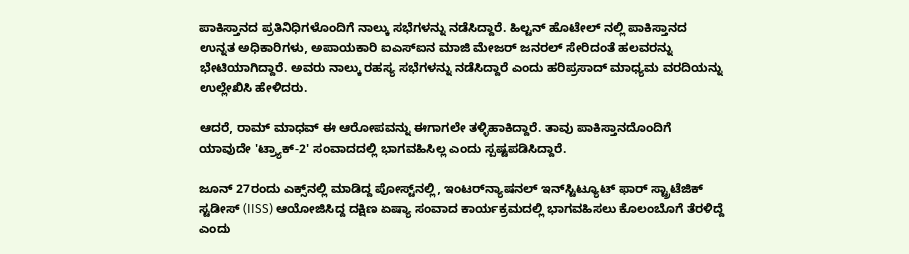ಪಾಕಿಸ್ತಾನದ ಪ್ರತಿನಿಧಿಗಳೊಂದಿಗೆ ನಾಲ್ಕು ಸಭೆಗಳನ್ನು ನಡೆಸಿದ್ದಾರೆ. ಹಿಲ್ಟನ್ ಹೊಟೇಲ್ ನಲ್ಲಿ ಪಾಕಿಸ್ತಾನದ ಉನ್ನತ ಅಧಿಕಾರಿಗಳು, ಅಪಾಯಕಾರಿ ಐಎಸ್‌ಐನ ಮಾಜಿ ಮೇಜರ್ ಜನರಲ್ ಸೇರಿದಂತೆ ಹಲವರನ್ನು ಭೇಟಿಯಾಗಿದ್ದಾರೆ. ಅವರು ನಾಲ್ಕು ರಹಸ್ಯ ಸಭೆಗಳನ್ನು ನಡೆಸಿದ್ದಾರೆ ಎಂದು ಹರಿಪ್ರಸಾದ್ ಮಾಧ್ಯಮ ವರದಿಯನ್ನು ಉಲ್ಲೇಖಿಸಿ ಹೇಳಿದರು.

ಆದರೆ, ರಾಮ್ ಮಾಧವ್ ಈ ಆರೋಪವನ್ನು ಈಗಾಗಲೇ ತಳ್ಳಿಹಾಕಿದ್ದಾರೆ. ತಾವು ಪಾಕಿಸ್ತಾನದೊಂದಿಗೆ ಯಾವುದೇ 'ಟ್ರ್ಯಾಕ್-2' ಸಂವಾದದಲ್ಲಿ ಭಾಗವಹಿಸಿಲ್ಲ ಎಂದು ಸ್ಪಷ್ಟಪಡಿಸಿದ್ದಾರೆ.

ಜೂನ್ 27ರಂದು ಎಕ್ಸ್‌ನಲ್ಲಿ ಮಾಡಿದ್ದ ಪೋಸ್ಟ್‌ನಲ್ಲಿ, ಇಂಟರ್‌ನ್ಯಾಷನಲ್ ಇನ್‌ಸ್ಟಿಟ್ಯೂಟ್ ಫಾರ್ ಸ್ಟ್ರಾಟೆಜಿಕ್ ಸ್ಟಡೀಸ್ (IISS) ಆಯೋಜಿಸಿದ್ದ ದಕ್ಷಿಣ ಏಷ್ಯಾ ಸಂವಾದ ಕಾರ್ಯಕ್ರಮದಲ್ಲಿ ಭಾಗವಹಿಸಲು ಕೊಲಂಬೊಗೆ ತೆರಳಿದ್ದೆ ಎಂದು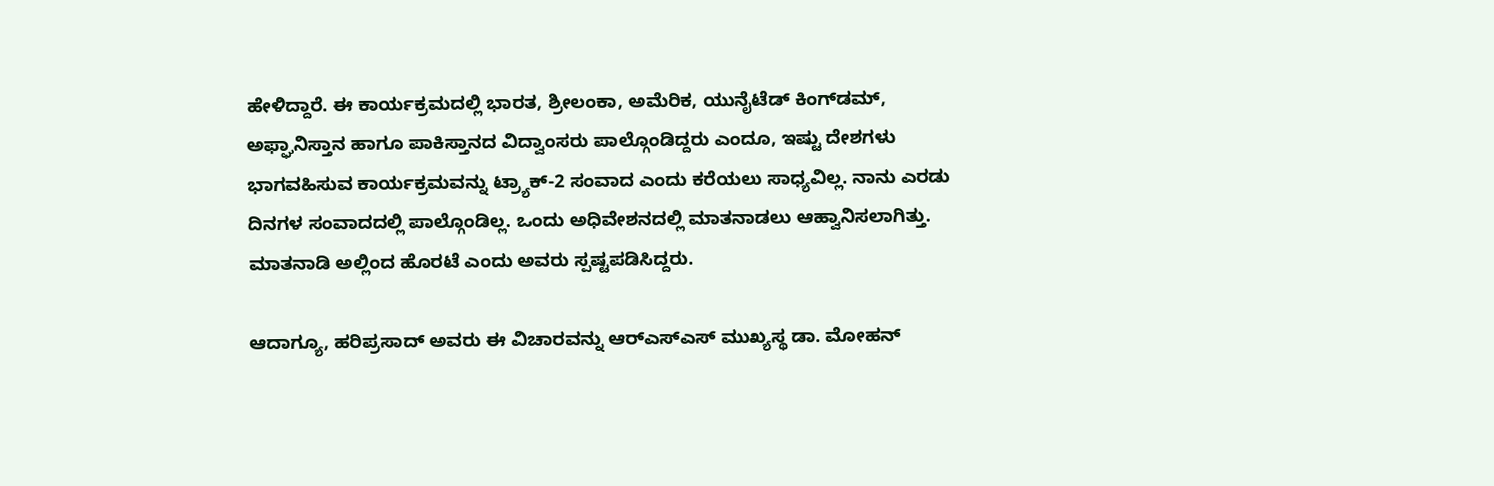ಹೇಳಿದ್ದಾರೆ. ಈ ಕಾರ್ಯಕ್ರಮದಲ್ಲಿ ಭಾರತ, ಶ್ರೀಲಂಕಾ, ಅಮೆರಿಕ, ಯುನೈಟೆಡ್ ಕಿಂಗ್‌ಡಮ್, ಅಫ್ಘಾನಿಸ್ತಾನ ಹಾಗೂ ಪಾಕಿಸ್ತಾನದ ವಿದ್ವಾಂಸರು ಪಾಲ್ಗೊಂಡಿದ್ದರು ಎಂದೂ, ಇಷ್ಟು ದೇಶಗಳು ಭಾಗವಹಿಸುವ ಕಾರ್ಯಕ್ರಮವನ್ನು ಟ್ರ್ಯಾಕ್-2 ಸಂವಾದ ಎಂದು ಕರೆಯಲು ಸಾಧ್ಯವಿಲ್ಲ. ನಾನು ಎರಡು ದಿನಗಳ ಸಂವಾದದಲ್ಲಿ ಪಾಲ್ಗೊಂಡಿಲ್ಲ. ಒಂದು ಅಧಿವೇಶನದಲ್ಲಿ ಮಾತನಾಡಲು ಆಹ್ವಾನಿಸಲಾಗಿತ್ತು. ಮಾತನಾಡಿ ಅಲ್ಲಿಂದ ಹೊರಟೆ ಎಂದು ಅವರು ಸ್ಪಷ್ಟಪಡಿಸಿದ್ದರು.

ಆದಾಗ್ಯೂ, ಹರಿಪ್ರಸಾದ್ ಅವರು ಈ ವಿಚಾರವನ್ನು ಆರ್‌ಎಸ್‌ಎಸ್ ಮುಖ್ಯಸ್ಥ ಡಾ. ಮೋಹನ್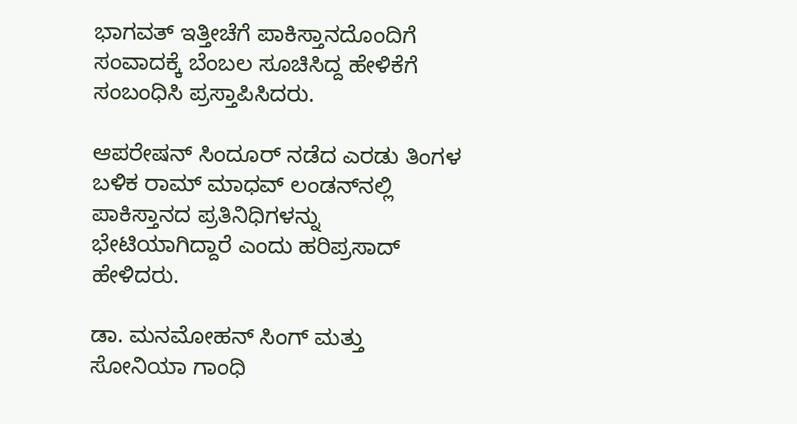ಭಾಗವತ್ ಇತ್ತೀಚೆಗೆ ಪಾಕಿಸ್ತಾನದೊಂದಿಗೆ ಸಂವಾದಕ್ಕೆ ಬೆಂಬಲ ಸೂಚಿಸಿದ್ದ ಹೇಳಿಕೆಗೆ ಸಂಬಂಧಿಸಿ ಪ್ರಸ್ತಾಪಿಸಿದರು.

ಆಪರೇಷನ್ ಸಿಂದೂರ್ ನಡೆದ ಎರಡು ತಿಂಗಳ ಬಳಿಕ ರಾಮ್ ಮಾಧವ್ ಲಂಡನ್‌ನಲ್ಲಿ ಪಾಕಿಸ್ತಾನದ ಪ್ರತಿನಿಧಿಗಳನ್ನು ಭೇಟಿಯಾಗಿದ್ದಾರೆ ಎಂದು ಹರಿಪ್ರಸಾದ್ ಹೇಳಿದರು.

ಡಾ. ಮನಮೋಹನ್ ಸಿಂಗ್ ಮತ್ತು ಸೋನಿಯಾ ಗಾಂಧಿ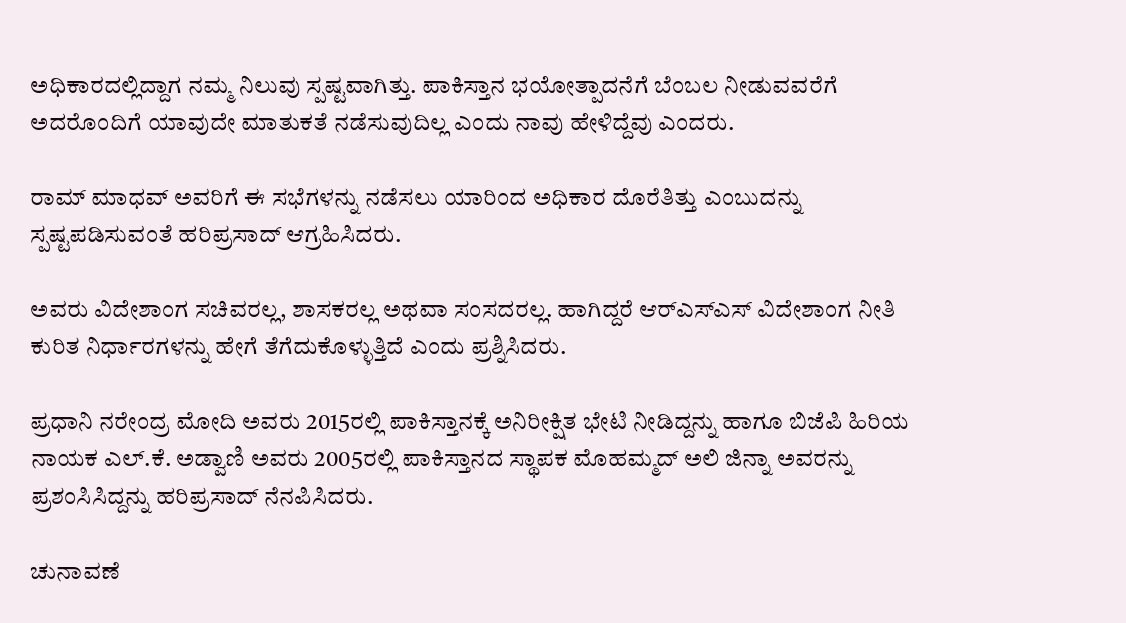ಅಧಿಕಾರದಲ್ಲಿದ್ದಾಗ ನಮ್ಮ ನಿಲುವು ಸ್ಪಷ್ಟವಾಗಿತ್ತು. ಪಾಕಿಸ್ತಾನ ಭಯೋತ್ಪಾದನೆಗೆ ಬೆಂಬಲ ನೀಡುವವರೆಗೆ ಅದರೊಂದಿಗೆ ಯಾವುದೇ ಮಾತುಕತೆ ನಡೆಸುವುದಿಲ್ಲ ಎಂದು ನಾವು ಹೇಳಿದ್ದೆವು ಎಂದರು.

ರಾಮ್ ಮಾಧವ್ ಅವರಿಗೆ ಈ ಸಭೆಗಳನ್ನು ನಡೆಸಲು ಯಾರಿಂದ ಅಧಿಕಾರ ದೊರೆತಿತ್ತು ಎಂಬುದನ್ನು ಸ್ಪಷ್ಟಪಡಿಸುವಂತೆ ಹರಿಪ್ರಸಾದ್ ಆಗ್ರಹಿಸಿದರು.

ಅವರು ವಿದೇಶಾಂಗ ಸಚಿವರಲ್ಲ, ಶಾಸಕರಲ್ಲ ಅಥವಾ ಸಂಸದರಲ್ಲ. ಹಾಗಿದ್ದರೆ ಆರ್‌ಎಸ್‌ಎಸ್ ವಿದೇಶಾಂಗ ನೀತಿ ಕುರಿತ ನಿರ್ಧಾರಗಳನ್ನು ಹೇಗೆ ತೆಗೆದುಕೊಳ್ಳುತ್ತಿದೆ ಎಂದು ಪ್ರಶ್ನಿಸಿದರು.

ಪ್ರಧಾನಿ ನರೇಂದ್ರ ಮೋದಿ ಅವರು 2015ರಲ್ಲಿ ಪಾಕಿಸ್ತಾನಕ್ಕೆ ಅನಿರೀಕ್ಷಿತ ಭೇಟಿ ನೀಡಿದ್ದನ್ನು ಹಾಗೂ ಬಿಜೆಪಿ ಹಿರಿಯ ನಾಯಕ ಎಲ್.ಕೆ. ಅಡ್ವಾಣಿ ಅವರು 2005ರಲ್ಲಿ ಪಾಕಿಸ್ತಾನದ ಸ್ಥಾಪಕ ಮೊಹಮ್ಮದ್ ಅಲಿ ಜಿನ್ನಾ ಅವರನ್ನು ಪ್ರಶಂಸಿಸಿದ್ದನ್ನು ಹರಿಪ್ರಸಾದ್ ನೆನಪಿಸಿದರು.

ಚುನಾವಣೆ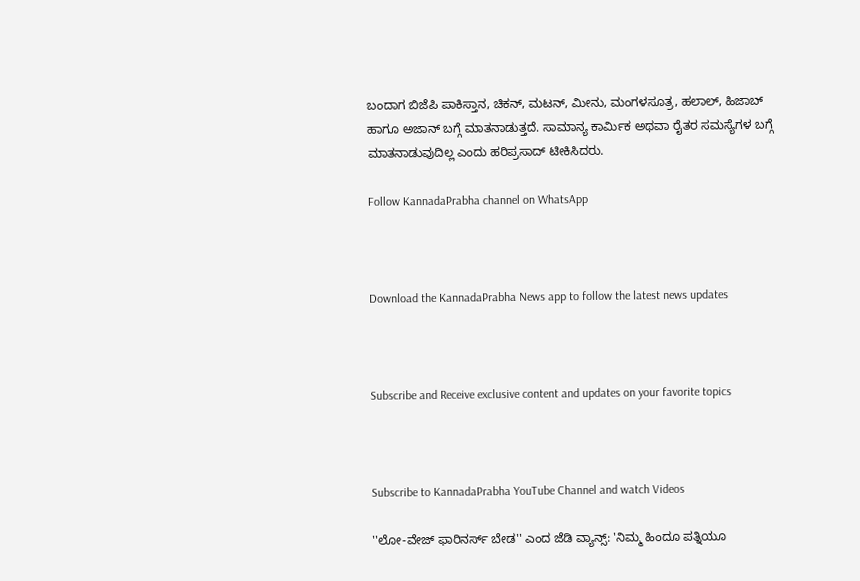ಬಂದಾಗ ಬಿಜೆಪಿ ಪಾಕಿಸ್ತಾನ, ಚಿಕನ್, ಮಟನ್, ಮೀನು, ಮಂಗಳಸೂತ್ರ, ಹಲಾಲ್, ಹಿಜಾಬ್ ಹಾಗೂ ಅಜಾನ್ ಬಗ್ಗೆ ಮಾತನಾಡುತ್ತದೆ. ಸಾಮಾನ್ಯ ಕಾರ್ಮಿಕ ಅಥವಾ ರೈತರ ಸಮಸ್ಯೆಗಳ ಬಗ್ಗೆ ಮಾತನಾಡುವುದಿಲ್ಲ ಎಂದು ಹರಿಪ್ರಸಾದ್ ಟೀಕಿಸಿದರು.

Follow KannadaPrabha channel on WhatsApp



Download the KannadaPrabha News app to follow the latest news updates



Subscribe and Receive exclusive content and updates on your favorite topics



Subscribe to KannadaPrabha YouTube Channel and watch Videos

''ಲೋ-ವೇಜ್ ಫಾರಿನರ್ಸ್ ಬೇಡ'' ಎಂದ ಜೆಡಿ ವ್ಯಾನ್ಸ್: 'ನಿಮ್ಮ ಹಿಂದೂ ಪತ್ನಿಯೂ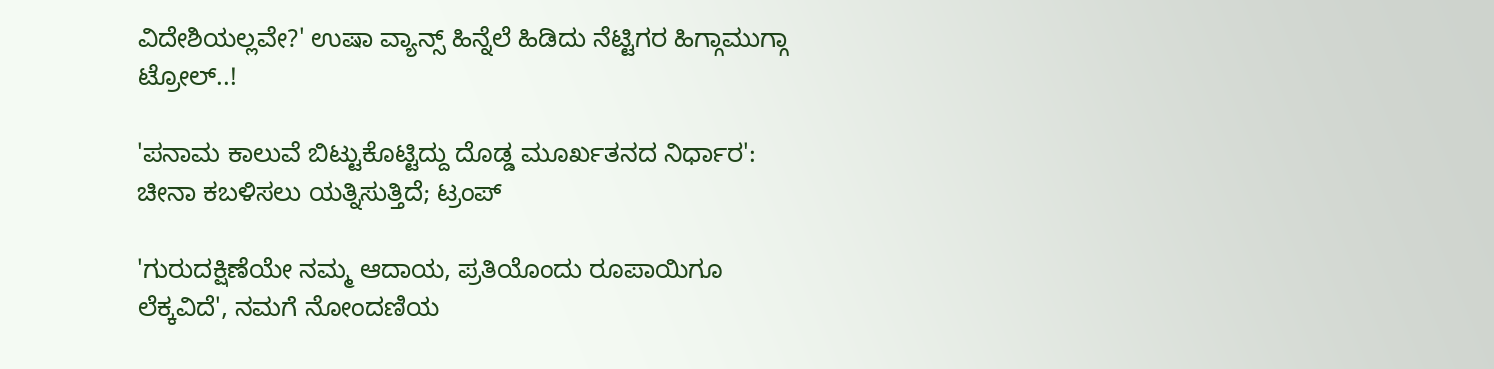ವಿದೇಶಿಯಲ್ಲವೇ?' ಉಷಾ ವ್ಯಾನ್ಸ್ ಹಿನ್ನೆಲೆ ಹಿಡಿದು ನೆಟ್ಟಿಗರ ಹಿಗ್ಗಾಮುಗ್ಗಾ ಟ್ರೋಲ್..!

'ಪನಾಮ ಕಾಲುವೆ ಬಿಟ್ಟುಕೊಟ್ಟಿದ್ದು ದೊಡ್ಡ ಮೂರ್ಖತನದ ನಿರ್ಧಾರ': ಚೀನಾ ಕಬಳಿಸಲು ಯತ್ನಿಸುತ್ತಿದೆ; ಟ್ರಂಪ್

'ಗುರುದಕ್ಷಿಣೆಯೇ ನಮ್ಮ ಆದಾಯ, ಪ್ರತಿಯೊಂದು ರೂಪಾಯಿಗೂ ಲೆಕ್ಕವಿದೆ', ನಮಗೆ ನೋಂದಣಿಯ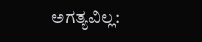ಅಗತ್ಯವಿಲ್ಲ: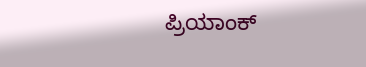ಪ್ರಿಯಾಂಕ್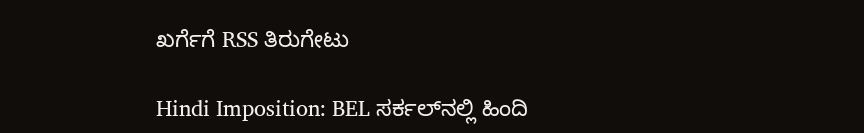ಖರ್ಗೆಗೆ RSS ತಿರುಗೇಟು

Hindi Imposition: BEL ಸರ್ಕಲ್‌ನಲ್ಲಿ ಹಿಂದಿ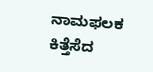ನಾಮಫಲಕ ಕಿತ್ತೆಸೆದ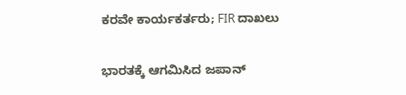ಕರವೇ ಕಾರ್ಯಕರ್ತರು; FIR ದಾಖಲು

ಭಾರತಕ್ಕೆ ಆಗಮಿಸಿದ ಜಪಾನ್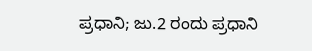ಪ್ರಧಾನಿ; ಜು.2 ರಂದು ಪ್ರಧಾನಿ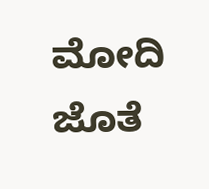ಮೋದಿ ಜೊತೆ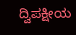ದ್ವಿಪಕ್ಷೀಯ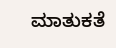ಮಾತುಕತೆ